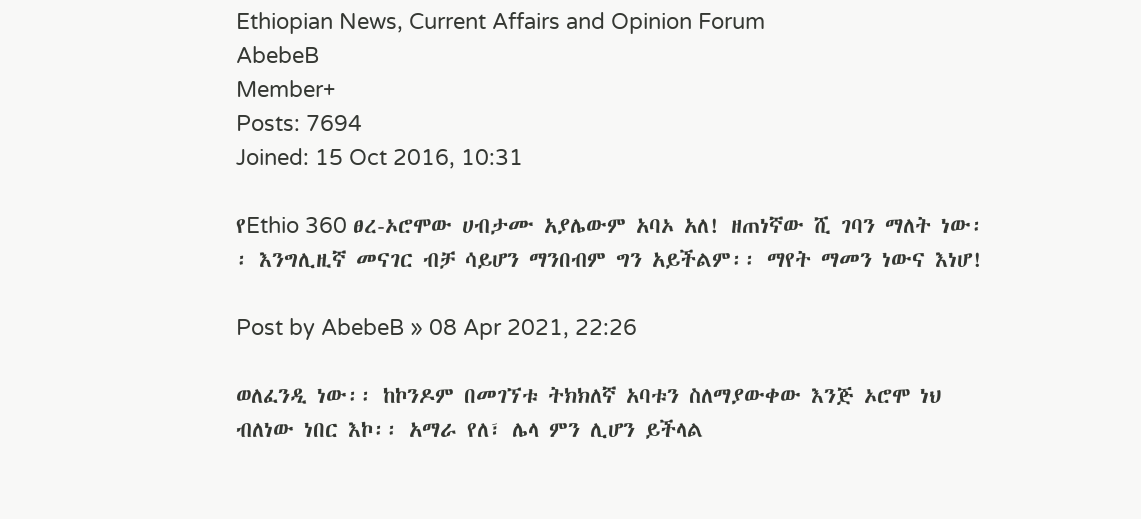Ethiopian News, Current Affairs and Opinion Forum
AbebeB
Member+
Posts: 7694
Joined: 15 Oct 2016, 10:31

የEthio 360 ፀረ-ኦሮሞው ሀብታሙ አያሌውም አባኦ አለ! ዘጠነኛው ሺ ገባን ማለት ነው፡፡ እንግሊዚኛ መናገር ብቻ ሳይሆን ማንበብም ግን አይችልም፡፡ ማየት ማመን ነውና እነሆ!

Post by AbebeB » 08 Apr 2021, 22:26

ወለፈንዲ ነው፡፡ ከኮንዶም በመገኘቱ ትክክለኛ አባቱን ስለማያውቀው እንጅ ኦሮሞ ነህ ብለነው ነበር እኮ፡፡ አማራ የለ፣ ሌላ ምን ሊሆን ይችላል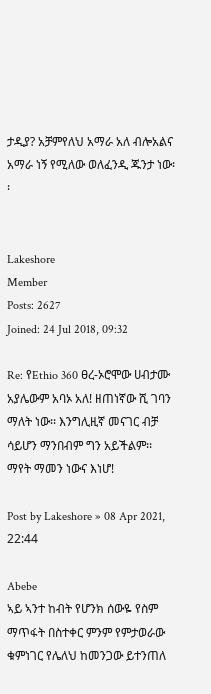ታዲያ? አቻምየለህ አማራ አለ ብሎአልና አማራ ነኝ የሚለው ወለፈንዲ ጁንታ ነው፡፡


Lakeshore
Member
Posts: 2627
Joined: 24 Jul 2018, 09:32

Re: የEthio 360 ፀረ-ኦሮሞው ሀብታሙ አያሌውም አባኦ አለ! ዘጠነኛው ሺ ገባን ማለት ነው፡፡ እንግሊዚኛ መናገር ብቻ ሳይሆን ማንበብም ግን አይችልም፡፡ ማየት ማመን ነውና እነሆ!

Post by Lakeshore » 08 Apr 2021, 22:44

Abebe
ኣይ ኣንተ ከብት የሆንክ ሰውዬ የስም ማጥፋት በስተቀር ምንም የምታወራው ቁምነገር የሌለህ ከመንጋው ይተንጠለ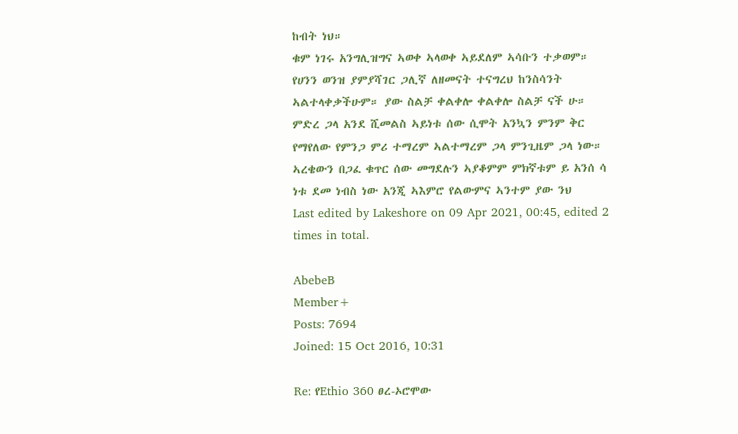ከብት ነህ።
ቁም ነገሩ አንግሊዝግና ኣወቀ ኣላወቀ ኣይደለም ኣሳቡን ተቃወም።
የሀንን ወንዝ ያምያሻገር ጋሊኛ ለዘመናት ተናግረህ ከንስሳንት ኣልተላቀቃችሁም። ያው ስልቻ ቀልቀሎ ቀልቀሎ ስልቻ ናች ሁ።
ምድረ ጋላ አንደ ሺመልስ ኣይነቱ ሰው ሲሞት አንኳን ምንም ቅር የማየለው የምንጋ ምሪ ተማረም ኣልተማረም ጋላ ምንጊዜም ጋላ ነው።
ኣረቄውን በጋፈ ቁጥር ሰው መግደሉን ኣያቆምም ምክኛቱም ይ አንሰ ሳ ነቱ ደመ ነብስ ነው አንጂ ኣእምሮ የልውምና ኣንተም ያው ንህ
Last edited by Lakeshore on 09 Apr 2021, 00:45, edited 2 times in total.

AbebeB
Member+
Posts: 7694
Joined: 15 Oct 2016, 10:31

Re: የEthio 360 ፀረ-ኦሮሞው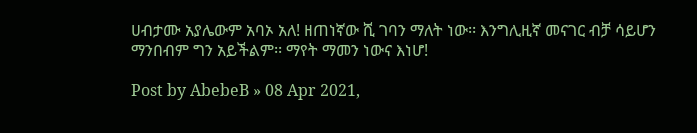ሀብታሙ አያሌውም አባኦ አለ! ዘጠነኛው ሺ ገባን ማለት ነው፡፡ እንግሊዚኛ መናገር ብቻ ሳይሆን ማንበብም ግን አይችልም፡፡ ማየት ማመን ነውና እነሆ!

Post by AbebeB » 08 Apr 2021,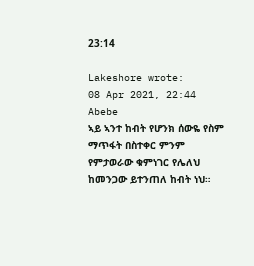23:14

Lakeshore wrote:
08 Apr 2021, 22:44
Abebe
ኣይ ኣንተ ከብት የሆንክ ሰውዬ የስም ማጥፋት በስተቀር ምንም የምታወራው ቁምነገር የሌለህ ከመንጋው ይተንጠለ ከብት ነህ።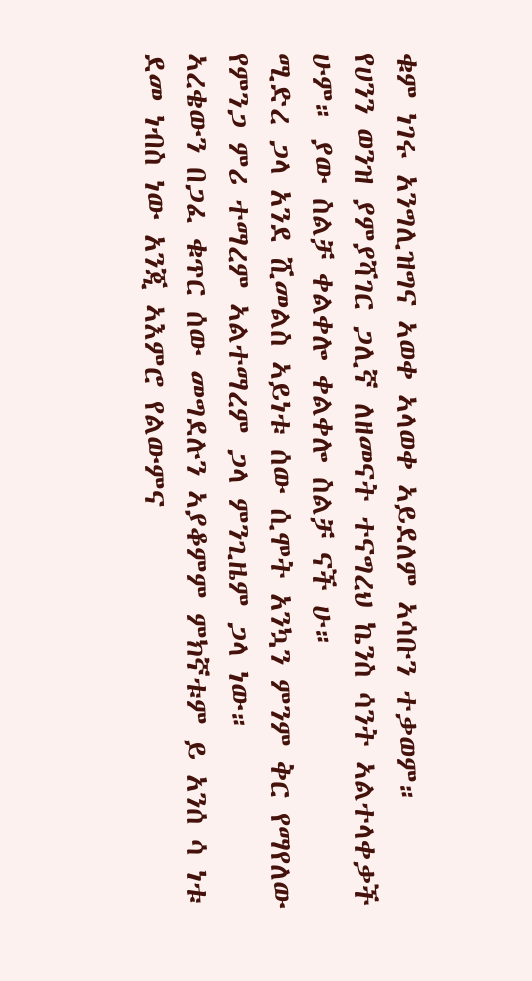ቁም ነገሩ አንግሊዝግና ኣወቀ ኣላወቀ ኣይደለም ኣሳቡን ተቃወም።
የሀንን ወንዝ ያምያሻገር ጋሊኛ ለዘመናት ተናግረህ ኬንስ ሳንት ኣልተላቀቃች ሁም። ያው ስልቻ ቀልቀሎ ቀልቀሎ ስልቻ ናች ሁ።
ሚድረ ጋላ አንደ ሺመልስ ኣይነቱ ሰው ሲሞት አንኳን ምንም ቅር የማየለው የምንጋ ምሪ ተማረም ኣልተማረም ጋላ ምንጊዜም ጋላ ነው።
ኣረቄውን በጋፈ ቁጥር ሰው መግደሉን ኣያቆምም ምክኛቱም ይ አንሰ ሳ ነቱ ደመ ነብስ ነው አንጂ ኣእምሮ የልውምና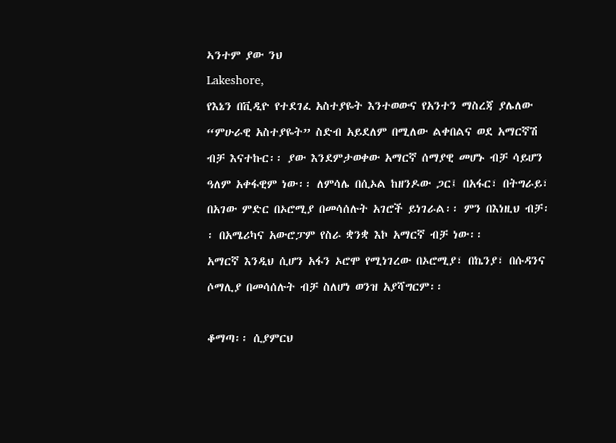ኣንተም ያው ንህ
Lakeshore,
የእኔን በቪዲዮ የተደገፈ አስተያዬት እንተወውና የአንተን ማስረጃ ያሌለው “ምሁራዊ አስተያዬት” ስድብ አይደለም በሚለው ልቀበልና ወደ አማርኛሽ ብቻ እናተኩር፡፡ ያው እንደምታወቀው አማርኛ ሰማያዊ መሆኑ ብቻ ሳይሆን ዓለም አቀፋዊም ነው፡፡ ለምሳሌ በሲኦል ከዘንዶው ጋር፤ በአፋር፣ በትግራይ፣ በአገው ምድር በኦሮሚያ በመሳሰሉት አገሮች ይነገራል፡፡ ምን በእነዚህ ብቻ፡፡ በአሜሪካና አውሮፓም የስራ ቋንቋ እኮ አማርኛ ብቻ ነው፡፡
አማርኛ እንዲህ ሲሆን አፋን ኦሮሞ የሚነገረው በኦሮሚያ፣ በኬንያ፣ በሱዳንና ሶማሊያ በመሳሰሉት ብቻ ስለሆነ ወንዝ አያሻግርም፡፡

ቆማጣ፡፡ ሲያምርህ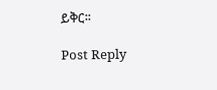ይቅር፡፡

Post Reply